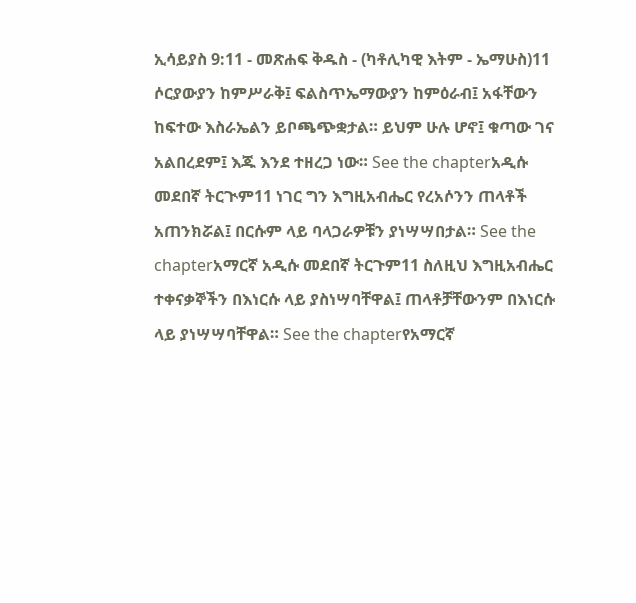ኢሳይያስ 9:11 - መጽሐፍ ቅዱስ - (ካቶሊካዊ እትም - ኤማሁስ)11 ሶርያውያን ከምሥራቅ፤ ፍልስጥኤማውያን ከምዕራብ፤ አፋቸውን ከፍተው እስራኤልን ይቦጫጭቋታል። ይህም ሁሉ ሆኖ፤ ቁጣው ገና አልበረደም፤ እጁ እንደ ተዘረጋ ነው። See the chapterአዲሱ መደበኛ ትርጒም11 ነገር ግን እግዚአብሔር የረአሶንን ጠላቶች አጠንክሯል፤ በርሱም ላይ ባላጋራዎቹን ያነሣሣበታል። See the chapterአማርኛ አዲሱ መደበኛ ትርጉም11 ስለዚህ እግዚአብሔር ተቀናቃኞችን በእነርሱ ላይ ያስነሣባቸዋል፤ ጠላቶቻቸውንም በእነርሱ ላይ ያነሣሣባቸዋል። See the chapterየአማርኛ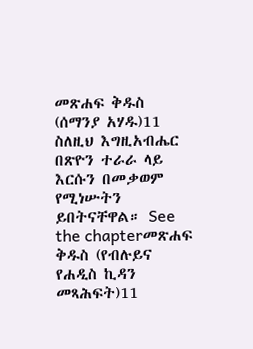መጽሐፍ ቅዱስ (ሰማንያ አሃዱ)11 ስለዚህ እግዚአብሔር በጽዮን ተራራ ላይ እርሱን በመቃወም የሚነሡትን ይበትናቸዋል። See the chapterመጽሐፍ ቅዱስ (የብሉይና የሐዲስ ኪዳን መጻሕፍት)11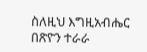ስለዚህ እግዚአብሔር በጽዮን ተራራ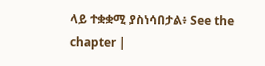ላይ ተቋቋሚ ያስነሳበታል፥ See the chapter |